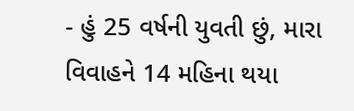- હું 25 વર્ષની યુવતી છું, મારા વિવાહને 14 મહિના થયા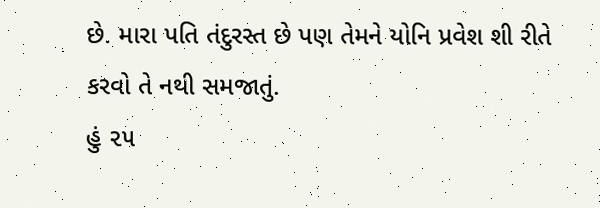છે. મારા પતિ તંદુરસ્ત છે પણ તેમને યોનિ પ્રવેશ શી રીતે કરવો તે નથી સમજાતું.
હું ૨૫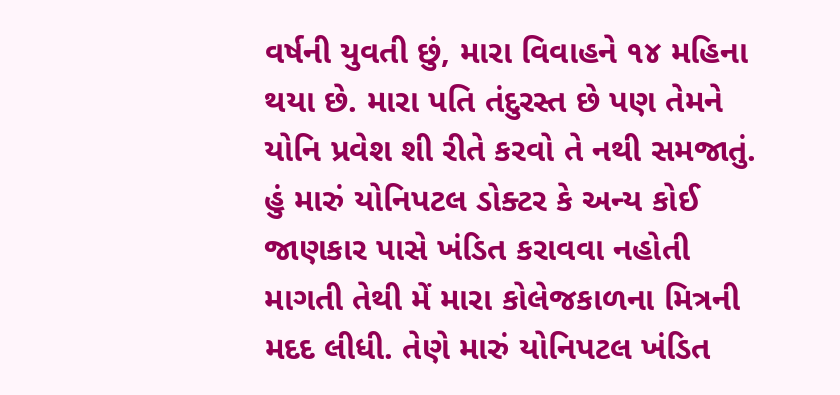વર્ષની યુવતી છું, મારા વિવાહને ૧૪ મહિના થયા છે. મારા પતિ તંદુરસ્ત છે પણ તેમને યોનિ પ્રવેશ શી રીતે કરવો તે નથી સમજાતું. હું મારું યોનિપટલ ડોક્ટર કે અન્ય કોઈ જાણકાર પાસે ખંડિત કરાવવા નહોતી માગતી તેથી મેં મારા કોલેજકાળના મિત્રની મદદ લીધી. તેણે મારું યોનિપટલ ખંડિત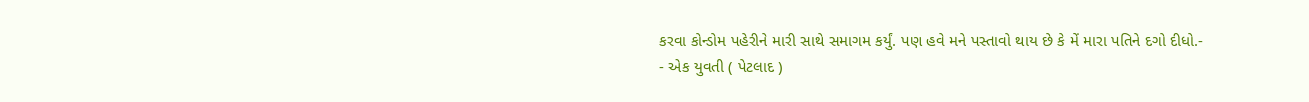કરવા કોન્ડોમ પહેરીને મારી સાથે સમાગમ કર્યું. પણ હવે મને પસ્તાવો થાય છે કે મેં મારા પતિને દગો દીધો.-
- એક યુવતી ( પેટલાદ )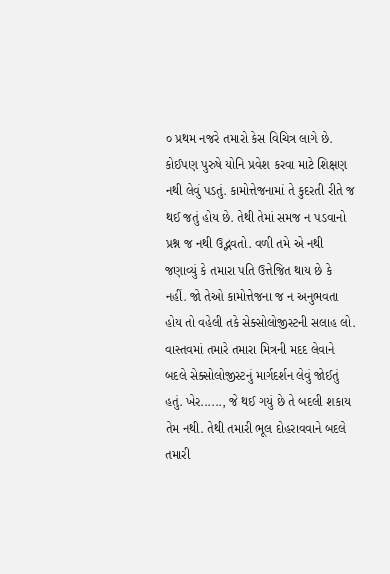૦ પ્રથમ નજરે તમારો કેસ વિચિત્ર લાગે છે. કોઈપણ પુરુષે યોનિ પ્રવેશ કરવા માટે શિક્ષણ નથી લેવું પડતું. કામોત્તેજનામાં તે કુદરતી રીતે જ થઈ જતું હોય છે. તેથી તેમાં સમજ ન પડવાનો પ્રશ્ન જ નથી ઉદ્ભવતો. વળી તમે એ નથી જણાવ્યું કે તમારા પતિ ઉત્તેજિત થાય છે કે નહીં. જો તેઓ કામોત્તેજના જ ન અનુભવતા હોય તો વહેલી તકે સેક્સોલોજીસ્ટની સલાહ લો. વાસ્તવમાં તમારે તમારા મિત્રની મદદ લેવાને બદલે સેક્સોલોજીસ્ટનું માર્ગદર્શન લેવું જોઈતું હતું. ખેર......, જે થઈ ગયું છે તે બદલી શકાય તેમ નથી. તેથી તમારી ભૂલ દોહરાવવાને બદલે તમારી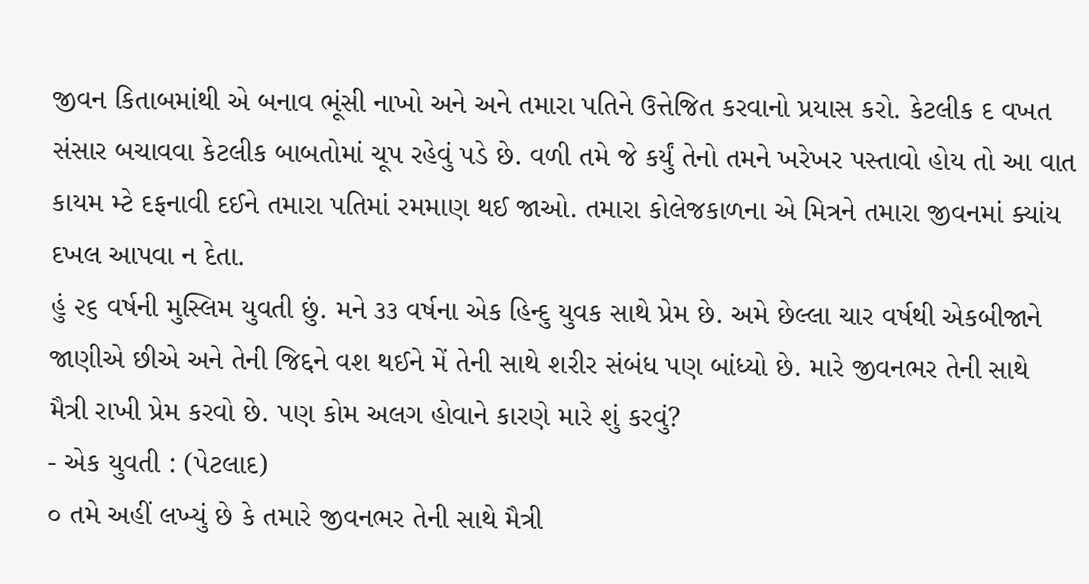જીવન કિતાબમાંથી એ બનાવ ભૂંસી નાખો અને અને તમારા પતિને ઉત્તેજિત કરવાનો પ્રયાસ કરો. કેટલીક દ વખત સંસાર બચાવવા કેટલીક બાબતોમાં ચૂપ રહેવું પડે છે. વળી તમે જે કર્યું તેનો તમને ખરેખર પસ્તાવો હોય તો આ વાત કાયમ મ્ટે દફનાવી દઈને તમારા પતિમાં રમમાણ થઈ જાઓ. તમારા કોલેજકાળના એ મિત્રને તમારા જીવનમાં ક્યાંય દખલ આપવા ન દેતા.
હું ૨૬ વર્ષની મુસ્લિમ યુવતી છું. મને ૩૩ વર્ષના એક હિન્દુ યુવક સાથે પ્રેમ છે. અમે છેલ્લા ચાર વર્ષથી એકબીજાને જાણીએ છીએ અને તેની જિદ્દને વશ થઈને મેં તેની સાથે શરીર સંબંધ પણ બાંધ્યો છે. મારે જીવનભર તેની સાથે મૈત્રી રાખી પ્રેમ કરવો છે. પણ કોમ અલગ હોવાને કારણે મારે શું કરવું?
- એક યુવતી : (પેટલાદ)
૦ તમે અહીં લખ્યું છે કે તમારે જીવનભર તેની સાથે મૈત્રી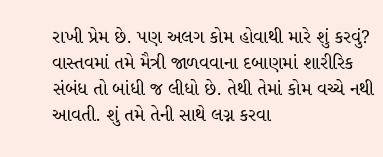રાખી પ્રેમ છે. પણ અલગ કોમ હોવાથી મારે શું કરવું? વાસ્તવમાં તમે મૈત્રી જાળવવાના દબાણમાં શારીરિક સંબંધ તો બાંધી જ લીધો છે. તેથી તેમાં કોમ વચ્ચે નથી આવતી. શું તમે તેની સાથે લગ્ન કરવા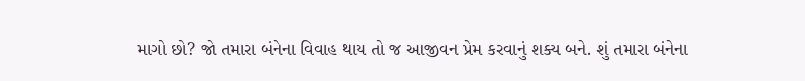માગો છો? જો તમારા બંનેના વિવાહ થાય તો જ આજીવન પ્રેમ કરવાનું શક્ય બને. શું તમારા બંનેના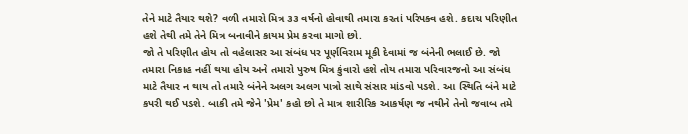તેને માટે તૈયાર થશે? વળી તમારો મિત્ર ૩૩ વર્ષનો હોવાથી તમારા કરતાં પરિપક્વ હશે. કદાચ પરિણીત હશે તેથી તમે તેને મિત્ર બનાવીને કાયમ પ્રેમ કરવા માગો છો.
જો તે પરિણીત હોય તો વહેલાસર આ સંબંધ પર પૂર્ણવિરામ મૂકી દેવામાં જ બંનેની ભલાઈ છે. જો તમારા નિકાહ નહીં થયા હોય અને તમારો પુરુષ મિત્ર કુંવારો હશે તોય તમારા પરિવારજનો આ સંબંધ માટે તૈયાર ન થાય તો તમારે બંનેને અલગ અલગ પાત્રો સાથે સંસાર માંડવો પડશે. આ સ્થિતિ બંને માટે કપરી થઈ પડશે. બાકી તમે જેને 'પ્રેમ' કહો છો તે માત્ર શારીરિક આકર્ષણ જ નથીને તેનો જવાબ તમે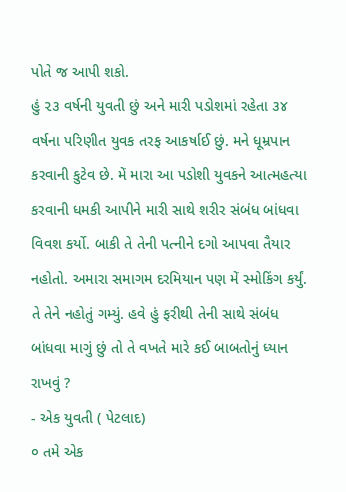પોતે જ આપી શકો.
હું ૨૩ વર્ષની યુવતી છું અને મારી પડોશમાં રહેતા ૩૪ વર્ષના પરિણીત યુવક તરફ આકર્ષાઈ છું. મને ધૂમ્રપાન કરવાની કુટેવ છે. મેં મારા આ પડોશી યુવકને આત્મહત્યા કરવાની ધમકી આપીને મારી સાથે શરીર સંબંધ બાંધવા વિવશ કર્યો. બાકી તે તેની પત્નીને દગો આપવા તૈયાર નહોતો. અમારા સમાગમ દરમિયાન પણ મેં સ્મોકિંગ કર્યું. તે તેને નહોતું ગમ્યું. હવે હું ફરીથી તેની સાથે સંબંધ બાંધવા માગું છું તો તે વખતે મારે કઈ બાબતોનું ધ્યાન રાખવું ?
- એક યુવતી ( પેટલાદ)
૦ તમે એક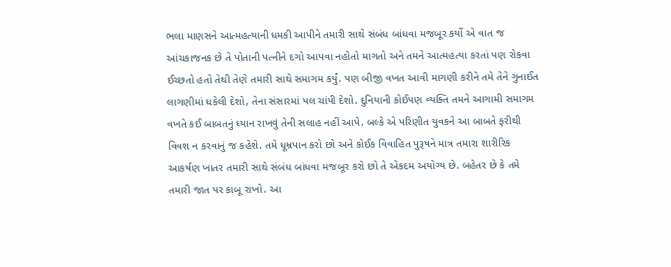ભલા માણસને આત્મહત્યાની ધમકી આપીને તમારી સાથે સંબંધ બાંધવા મજબૂર કર્યો એ વાત જ આંચકાજનક છે તે પોતાની પત્નીને દગો આપવા નહોતો માગતો અને તમને આત્મહત્યા કરતાં પણ રોકવા ઈચ્છતો હતો તેથી તેણે તમારી સાથે સમાગમ કર્યું. પણ બીજી વખત આવી માગણી કરીને તમે તેને ગુનાઈત લાગણીમાં ધકેલી દેશો, તેના સંસારમાં પલ ચાંપી દેશો. દુનિયાની કોઈપણ વ્યક્તિ તમને આગામી સમાગમ વખતે કઈ બાબતનું ધ્યાન રાખવું તેની સલાહ નહીં આપે. બલ્કે એ પરિણીત યુવકને આ બાબતે ફરીથી વિવશ ન કરવાનું જ કહેશે. તમે ધૂમ્રપાન કરો છો અને કોઈક વિવાહિત પુરૂષને માત્ર તમારા શારીરિક આકર્ષણ ખાતર તમારી સાથે સંબંધ બાંધવા મજબૂર કરો છો તે એકદમ અયોગ્ય છે. બહેતર છે કે તમે તમારી જાત પર કાબૂ રાખો. આ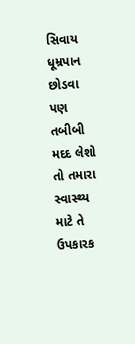સિવાય ધૂમ્રપાન છોડવા પણ તબીબી મદદ લેશો તો તમારા સ્વાસ્થ્ય માટે તે ઉપકારક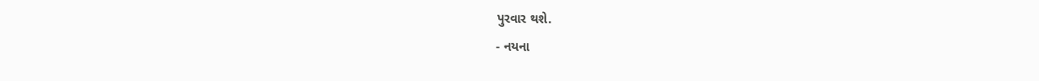પુરવાર થશે.
- નયના